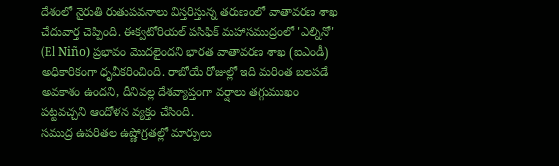దేశంలో నైరుతి రుతుపవనాలు విస్తరిస్తున్న తరుణంలో వాతావరణ శాఖ చేదువార్త చెప్పింది. ఈక్వటోరియల్ పసిఫిక్ మహాసముద్రంలో 'ఎల్నినో' (El Niño) ప్రభావం మొదలైందని భారత వాతావరణ శాఖ (ఐఎండీ) అధికారికంగా ధృవీకరించింది. రాబోయే రోజుల్లో ఇది మరింత బలపడే అవకాశం ఉందని, దీనివల్ల దేశవ్యాప్తంగా వర్షాలు తగ్గుముఖం పట్టవచ్చని ఆందోళన వ్యక్తం చేసింది.
సముద్ర ఉపరితల ఉష్ణోగ్రతల్లో మార్పులు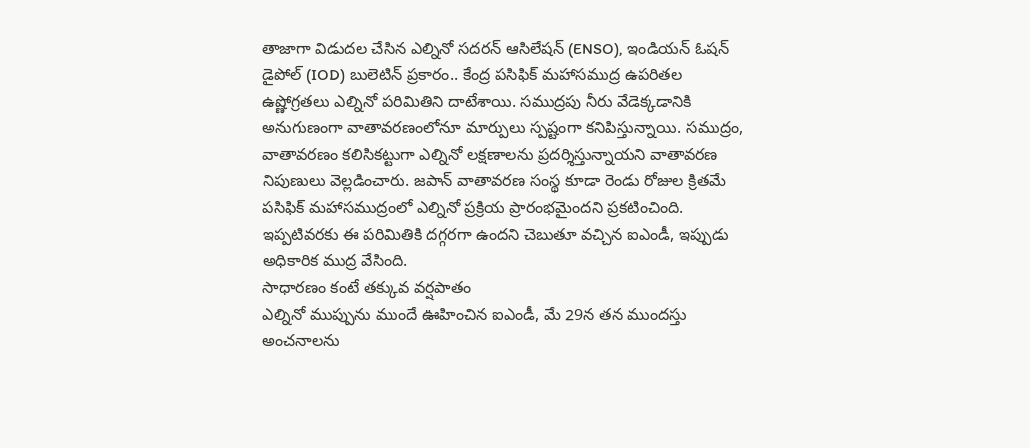తాజాగా విడుదల చేసిన ఎల్నినో సదరన్ ఆసిలేషన్ (ENSO), ఇండియన్ ఓషన్ డైపోల్ (IOD) బులెటిన్ ప్రకారం.. కేంద్ర పసిఫిక్ మహాసముద్ర ఉపరితల ఉష్ణోగ్రతలు ఎల్నినో పరిమితిని దాటేశాయి. సముద్రపు నీరు వేడెక్కడానికి అనుగుణంగా వాతావరణంలోనూ మార్పులు స్పష్టంగా కనిపిస్తున్నాయి. సముద్రం, వాతావరణం కలిసికట్టుగా ఎల్నినో లక్షణాలను ప్రదర్శిస్తున్నాయని వాతావరణ నిపుణులు వెల్లడించారు. జపాన్ వాతావరణ సంస్థ కూడా రెండు రోజుల క్రితమే పసిఫిక్ మహాసముద్రంలో ఎల్నినో ప్రక్రియ ప్రారంభమైందని ప్రకటించింది. ఇప్పటివరకు ఈ పరిమితికి దగ్గరగా ఉందని చెబుతూ వచ్చిన ఐఎండీ, ఇప్పుడు అధికారిక ముద్ర వేసింది.
సాధారణం కంటే తక్కువ వర్షపాతం
ఎల్నినో ముప్పును ముందే ఊహించిన ఐఎండీ, మే 29న తన ముందస్తు అంచనాలను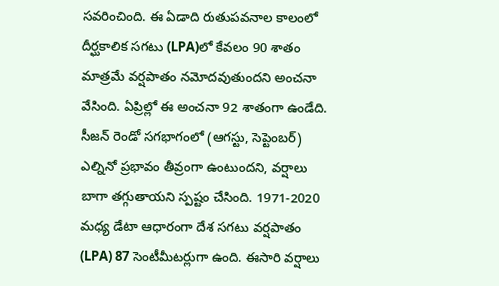సవరించింది. ఈ ఏడాది రుతుపవనాల కాలంలో దీర్ఘకాలిక సగటు (LPA)లో కేవలం 90 శాతం మాత్రమే వర్షపాతం నమోదవుతుందని అంచనా వేసింది. ఏప్రిల్లో ఈ అంచనా 92 శాతంగా ఉండేది. సీజన్ రెండో సగభాగంలో (ఆగస్టు, సెప్టెంబర్) ఎల్నినో ప్రభావం తీవ్రంగా ఉంటుందని, వర్షాలు బాగా తగ్గుతాయని స్పష్టం చేసింది. 1971-2020 మధ్య డేటా ఆధారంగా దేశ సగటు వర్షపాతం (LPA) 87 సెంటీమీటర్లుగా ఉంది. ఈసారి వర్షాలు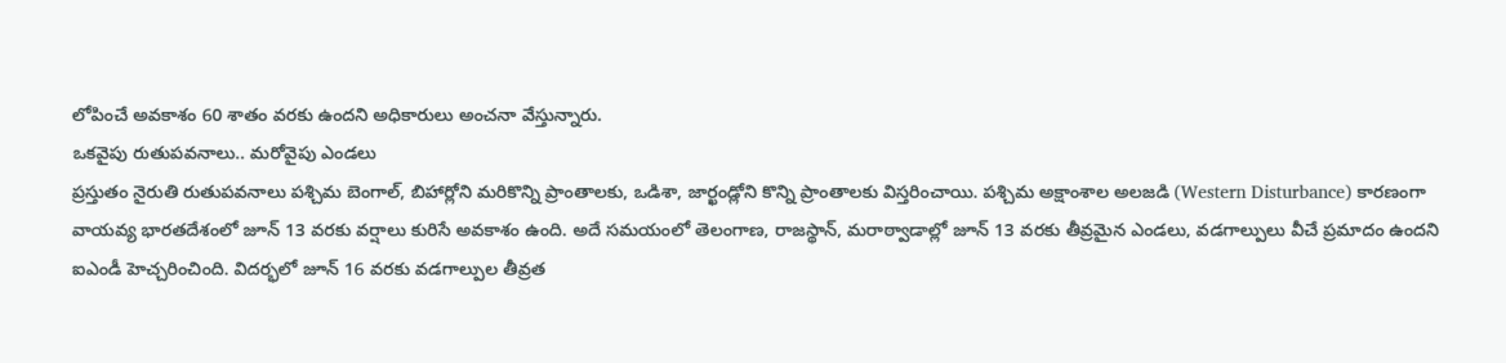లోపించే అవకాశం 60 శాతం వరకు ఉందని అధికారులు అంచనా వేస్తున్నారు.
ఒకవైపు రుతుపవనాలు.. మరోవైపు ఎండలు
ప్రస్తుతం నైరుతి రుతుపవనాలు పశ్చిమ బెంగాల్, బిహార్లోని మరికొన్ని ప్రాంతాలకు, ఒడిశా, జార్ఖండ్లోని కొన్ని ప్రాంతాలకు విస్తరించాయి. పశ్చిమ అక్షాంశాల అలజడి (Western Disturbance) కారణంగా వాయవ్య భారతదేశంలో జూన్ 13 వరకు వర్షాలు కురిసే అవకాశం ఉంది. అదే సమయంలో తెలంగాణ, రాజస్థాన్, మరాఠ్వాడాల్లో జూన్ 13 వరకు తీవ్రమైన ఎండలు, వడగాల్పులు వీచే ప్రమాదం ఉందని ఐఎండీ హెచ్చరించింది. విదర్భలో జూన్ 16 వరకు వడగాల్పుల తీవ్రత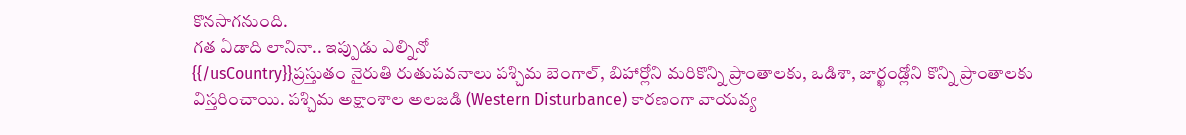కొనసాగనుంది.
గత ఏడాది లానినా.. ఇప్పుడు ఎల్నినో
{{/usCountry}}ప్రస్తుతం నైరుతి రుతుపవనాలు పశ్చిమ బెంగాల్, బిహార్లోని మరికొన్ని ప్రాంతాలకు, ఒడిశా, జార్ఖండ్లోని కొన్ని ప్రాంతాలకు విస్తరించాయి. పశ్చిమ అక్షాంశాల అలజడి (Western Disturbance) కారణంగా వాయవ్య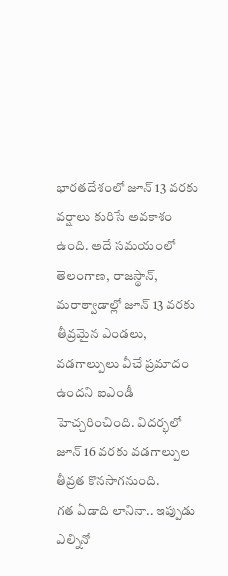భారతదేశంలో జూన్ 13 వరకు వర్షాలు కురిసే అవకాశం ఉంది. అదే సమయంలో తెలంగాణ, రాజస్థాన్, మరాఠ్వాడాల్లో జూన్ 13 వరకు తీవ్రమైన ఎండలు, వడగాల్పులు వీచే ప్రమాదం ఉందని ఐఎండీ హెచ్చరించింది. విదర్భలో జూన్ 16 వరకు వడగాల్పుల తీవ్రత కొనసాగనుంది.
గత ఏడాది లానినా.. ఇప్పుడు ఎల్నినో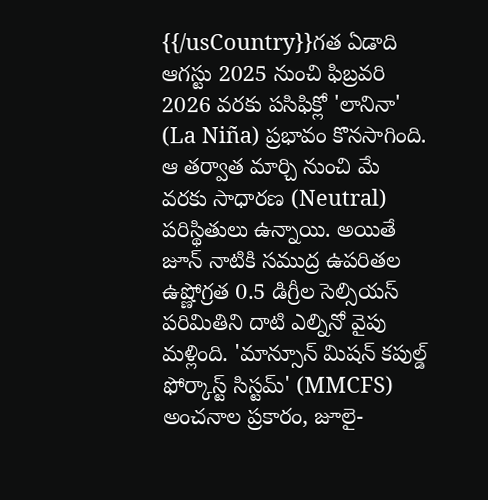{{/usCountry}}గత ఏడాది ఆగస్టు 2025 నుంచి ఫిబ్రవరి 2026 వరకు పసిఫిక్లో 'లానినా' (La Niña) ప్రభావం కొనసాగింది. ఆ తర్వాత మార్చి నుంచి మే వరకు సాధారణ (Neutral) పరిస్థితులు ఉన్నాయి. అయితే జూన్ నాటికి సముద్ర ఉపరితల ఉష్ణోగ్రత 0.5 డిగ్రీల సెల్సియస్ పరిమితిని దాటి ఎల్నినో వైపు మళ్లింది. 'మాన్సూన్ మిషన్ కపుల్డ్ ఫోర్కాస్ట్ సిస్టమ్' (MMCFS) అంచనాల ప్రకారం, జూలై-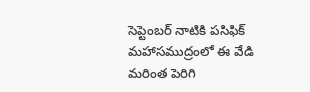సెప్టెంబర్ నాటికి పసిఫిక్ మహాసముద్రంలో ఈ వేడి మరింత పెరిగి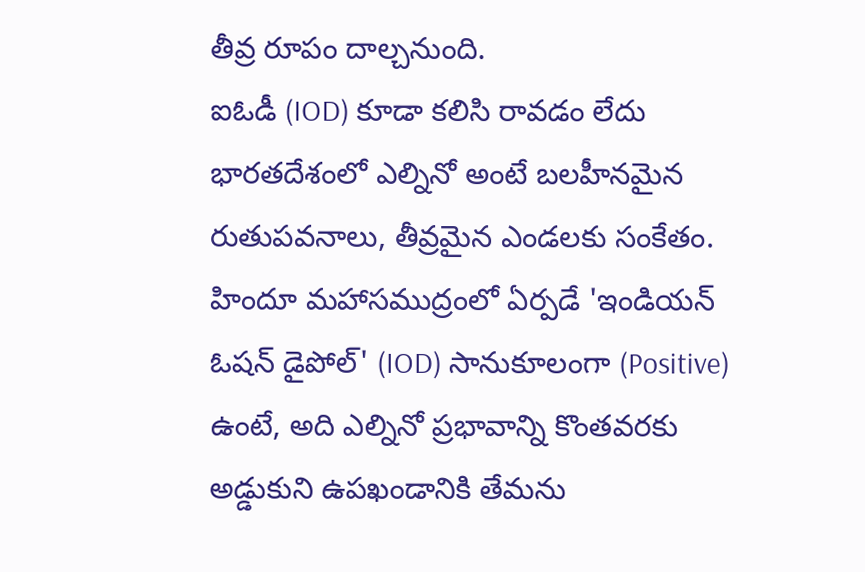తీవ్ర రూపం దాల్చనుంది.
ఐఓడీ (IOD) కూడా కలిసి రావడం లేదు
భారతదేశంలో ఎల్నినో అంటే బలహీనమైన రుతుపవనాలు, తీవ్రమైన ఎండలకు సంకేతం. హిందూ మహాసముద్రంలో ఏర్పడే 'ఇండియన్ ఓషన్ డైపోల్' (IOD) సానుకూలంగా (Positive) ఉంటే, అది ఎల్నినో ప్రభావాన్ని కొంతవరకు అడ్డుకుని ఉపఖండానికి తేమను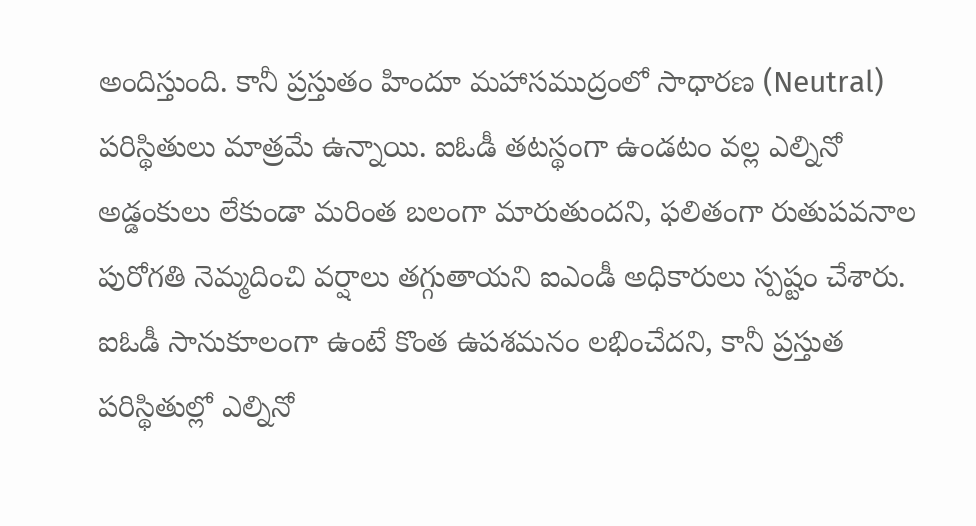అందిస్తుంది. కానీ ప్రస్తుతం హిందూ మహాసముద్రంలో సాధారణ (Neutral) పరిస్థితులు మాత్రమే ఉన్నాయి. ఐఓడీ తటస్థంగా ఉండటం వల్ల ఎల్నినో అడ్డంకులు లేకుండా మరింత బలంగా మారుతుందని, ఫలితంగా రుతుపవనాల పురోగతి నెమ్మదించి వర్షాలు తగ్గుతాయని ఐఎండీ అధికారులు స్పష్టం చేశారు. ఐఓడీ సానుకూలంగా ఉంటే కొంత ఉపశమనం లభించేదని, కానీ ప్రస్తుత పరిస్థితుల్లో ఎల్నినో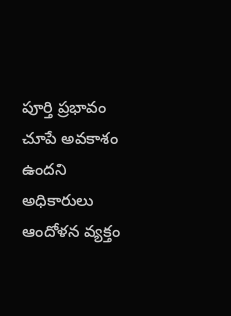పూర్తి ప్రభావం చూపే అవకాశం ఉందని అధికారులు ఆందోళన వ్యక్తం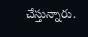చేస్తున్నారు.